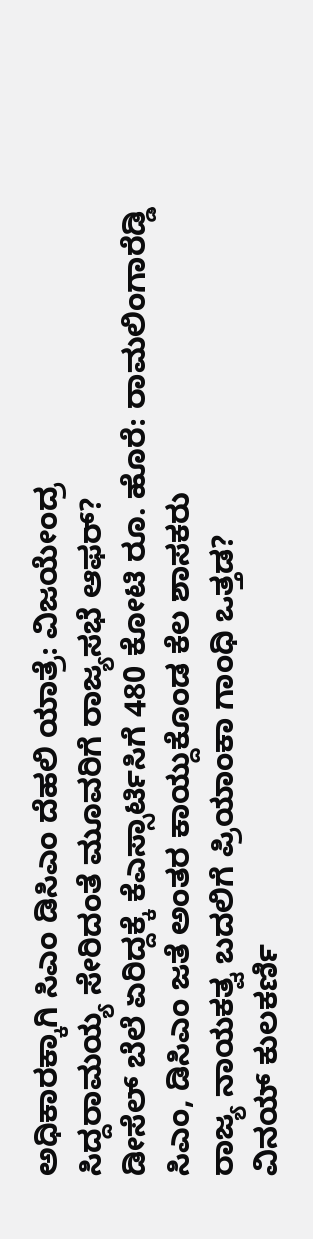ಅಧಿಕಾರಕ್ಕಾಗಿ ಸಿಎಂ ಡಿಸಿಎಂ ದೆಹಲಿ ಯಾತ್ರೆ: ವಿಜಯೇಂದ್ರ
ಸಿದ್ದರಾಮಯ್ಯ ಸೇರಿದಂತೆ ಮೂವರಿಗೆ ರಾಜ್ಯಸಭೆ ಆಫರ್?
ಡೀಸೆಲ್ ಬೆಲೆ ಏರಿದ್ದಕ್ಕೆ ಕೆಎಸ್ಸಾರ್ಟಿಸಿಗೆ 480 ಕೋಟಿ ರೂ. ಹೊರೆ: ರಾಮಲಿಂಗಾರೆಡ್ಡಿ
ಸಿಎಂ, ಡಿಸಿಎಂ ಜತೆ ಅಂತರ ಕಾಯ್ದುಕೊಂಡ ಕೆಲ ಶಾಸಕರು
ರಾಜ್ಯ ನಾಯಕತ್ವ ಬದಲಿಗೆ ಪ್ರಿಯಾಂಕಾ ಗಾಂಧಿ ಒತ್ತಡ?
ವಿನಯ್ ಕುಲಕರ್ಣಿ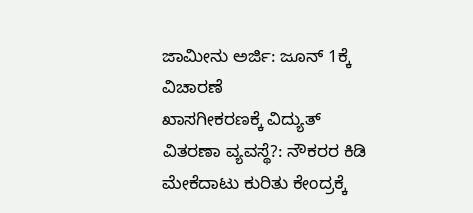ಜಾಮೀನು ಅರ್ಜಿ: ಜೂನ್ 1ಕ್ಕೆ ವಿಚಾರಣೆ
ಖಾಸಗೀಕರಣಕ್ಕೆ ವಿದ್ಯುತ್ ವಿತರಣಾ ವ್ಯವಸ್ಥೆ?: ನೌಕರರ ಕಿಡಿ
ಮೇಕೆದಾಟು ಕುರಿತು ಕೇಂದ್ರಕ್ಕೆ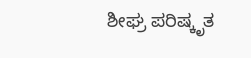ಶೀಘ್ರ ಪರಿಷ್ಕೃತ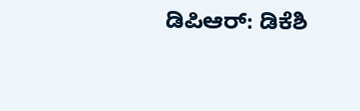ಡಿಪಿಆರ್: ಡಿಕೆಶಿ